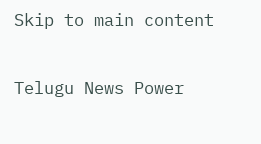Skip to main content

Telugu News Power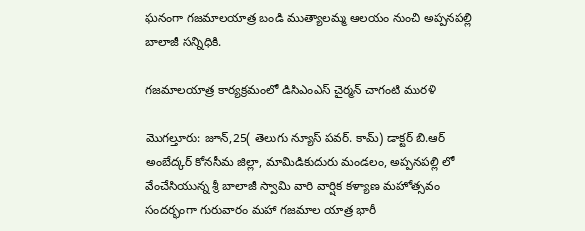ఘనంగా గజమాలయాత్ర బండి ముత్యాలమ్మ ఆలయం నుంచి అప్పనపల్లి బాలాజీ సన్నిధికి.

గజమాలయాత్ర కార్యక్రమంలో డిసిఎంఎస్ చైర్మన్ చాగంటి మురళి

మొగల్తూరు: జూన్,25( తెలుగు న్యూస్ పవర్. కామ్) డాక్టర్ బి.ఆర్ అంబేద్కర్ కోనసీమ జిల్లా, మామిడికుదురు మండలం, అప్పనపల్లి లో వేంచేసియున్న శ్రీ బాలాజీ స్వామి వారి వార్షిక కళ్యాణ మహోత్సవం సందర్భంగా గురువారం మహా గజమాల యాత్ర భారీ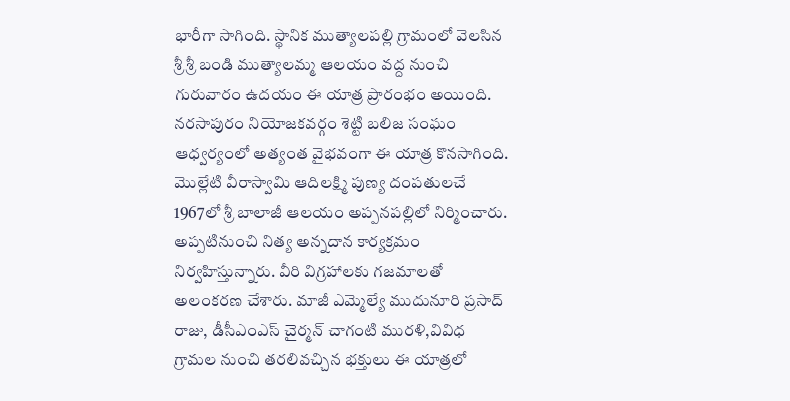భారీగా సాగింది. స్థానిక ముత్యాలపల్లి గ్రామంలో వెలసిన శ్రీ శ్రీ బండి ముత్యాలమ్మ ఆలయం వద్ద నుంచి గురువారం ఉదయం ఈ యాత్ర ప్రారంభం అయింది. నరసాపురం నియోజకవర్గం శెట్టి బలిజ సంఘం ఆధ్వర్యంలో అత్యంత వైభవంగా ఈ యాత్ర కొనసాగింది. మొల్లేటి వీరాస్వామి ఆదిలక్ష్మి పుణ్య దంపతులచే 1967లో శ్రీ బాలాజీ ఆలయం అప్పనపల్లిలో నిర్మించారు. అప్పటినుంచి నిత్య అన్నదాన కార్యక్రమం నిర్వహిస్తున్నారు. వీరి విగ్రహాలకు గజమాలతో అలంకరణ చేశారు. మాజీ ఎమ్మెల్యే ముదునూరి ప్రసాద్ రాజు, డీసీఎంఎస్ చైర్మన్ చాగంటి మురళి,వివిధ గ్రామల నుంచి తరలివచ్చిన భక్తులు ఈ యాత్రలో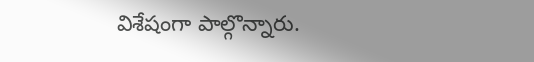విశేషంగా పాల్గొన్నారు.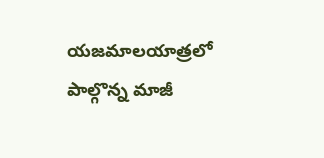యజమాలయాత్రలో పాల్గొన్న మాజీ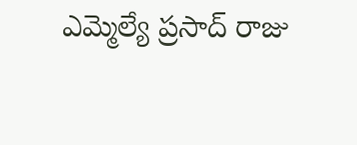ఎమ్మెల్యే ప్రసాద్ రాజు